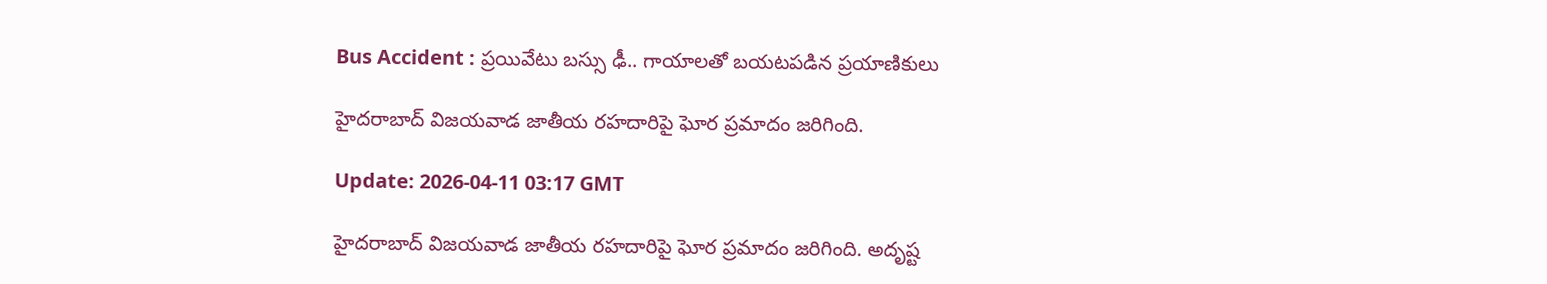Bus Accident : ప్రయివేటు బస్సు ఢీ.. గాయాలతో బయటపడిన ప్రయాణికులు

హైదరాబాద్ విజయవాడ జాతీయ రహదారిపై ఘోర ప్రమాదం జరిగింది.

Update: 2026-04-11 03:17 GMT

హైదరాబాద్ విజయవాడ జాతీయ రహదారిపై ఘోర ప్రమాదం జరిగింది. అదృష్ట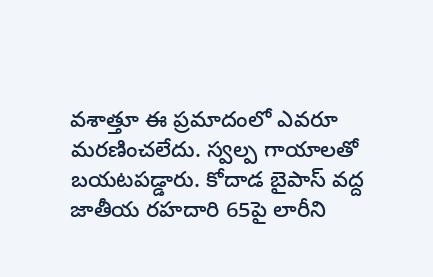వశాత్తూ ఈ ప్రమాదంలో ఎవరూ మరణించలేదు. స్వల్ప గాయాలతో బయటపడ్డారు. కోదాడ బైపాస్ వద్ద జాతీయ రహదారి 65పై లారీని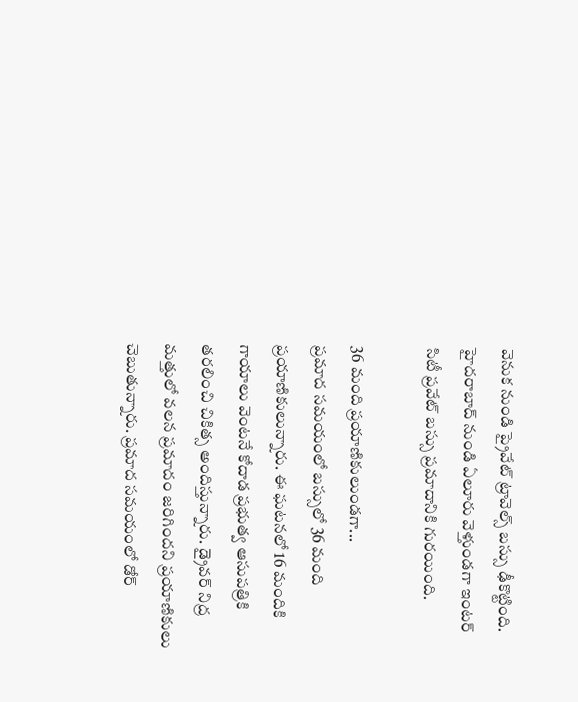వెనుక నుండి ప్రైవేట్ ట్రావెల్స్ బస్సు ఢీకొట్టింది. హైదరాబాద్ నుండి ఏలూరు వెళ్తుండగా ఇంటర్ సిటీ ప్రవేట్ బస్సు ప్రమాదానికి గురయింది.

36 మంది ప్రయాణికులుండగా...
ప్రమాద సమయంలో బస్సులో 36 మంది ప్రయాణికులున్నారు. ఈ ఘటనలో 16 మందికి గాయాలు వెంటనే కోదాడ ప్రభుత్వ ఆసుపత్రికి తరలించి చికిత్స అందిస్తున్నారు. డ్రైవర్ నిద్ర మత్తులో వలన ప్రమాదం జరిగిందని ప్రయాణికులు చెబుతున్నారు. ప్రమాద సమయంలో డోర్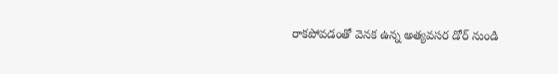రాకపోవడంతో వెనక ఉన్న అత్యవసర డోర్ నుండి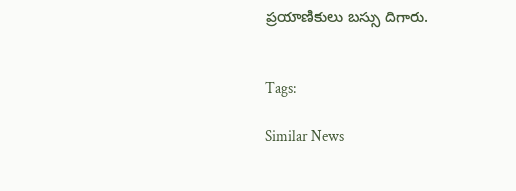ప్రయాణికులు బస్సు దిగారు.


Tags:

Similar News